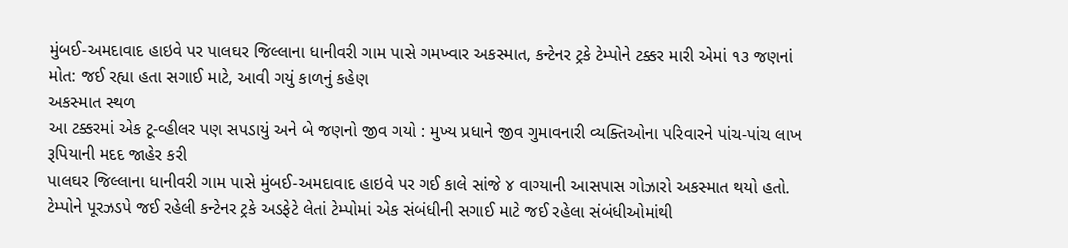મુંબઈ-અમદાવાદ હાઇવે પર પાલઘર જિલ્લાના ધાનીવરી ગામ પાસે ગમખ્વાર અકસ્માત, કન્ટેનર ટ્રકે ટેમ્પોને ટક્કર મારી એમાં ૧૩ જણનાં મોત: જઈ રહ્યા હતા સગાઈ માટે, આવી ગયું કાળનું કહેણ
અકસ્માત સ્થળ
આ ટક્કરમાં એક ટૂ-વ્હીલર પણ સપડાયું અને બે જણનો જીવ ગયો : મુખ્ય પ્રધાને જીવ ગુમાવનારી વ્યક્તિઓના પરિવારને પાંચ-પાંચ લાખ રૂપિયાની મદદ જાહેર કરી
પાલઘર જિલ્લાના ધાનીવરી ગામ પાસે મુંબઈ-અમદાવાદ હાઇવે પર ગઈ કાલે સાંજે ૪ વાગ્યાની આસપાસ ગોઝારો અકસ્માત થયો હતો. ટેમ્પોને પૂરઝડપે જઈ રહેલી કન્ટેનર ટ્રકે અડફેટે લેતાં ટેમ્પોમાં એક સંબંધીની સગાઈ માટે જઈ રહેલા સંબંધીઓમાંથી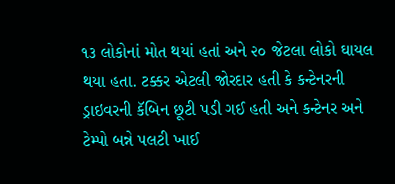૧૩ લોકોનાં મોત થયાં હતાં અને ૨૦ જેટલા લોકો ઘાયલ થયા હતા. ટક્કર એટલી જોરદાર હતી કે કન્ટેનરની ડ્રાઇવરની કૅબિન છૂટી પડી ગઈ હતી અને કન્ટેનર અને ટેમ્પો બન્ને પલટી ખાઈ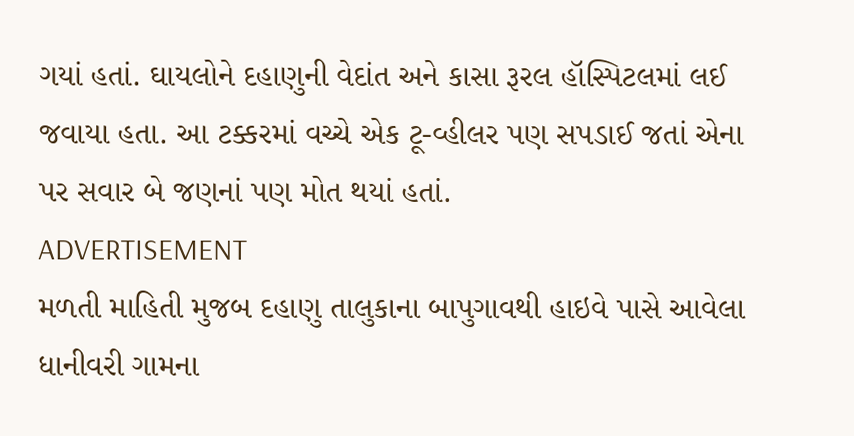ગયાં હતાં. ઘાયલોને દહાણુની વેદાંત અને કાસા રૂરલ હૉસ્પિટલમાં લઈ જવાયા હતા. આ ટક્કરમાં વચ્ચે એક ટૂ-વ્હીલર પણ સપડાઈ જતાં એના પર સવાર બે જણનાં પણ મોત થયાં હતાં.
ADVERTISEMENT
મળતી માહિતી મુજબ દહાણુ તાલુકાના બાપુગાવથી હાઇવે પાસે આવેલા ધાનીવરી ગામના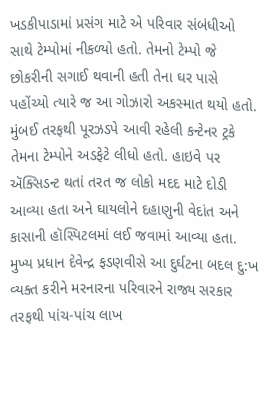ખડકીપાડામાં પ્રસંગ માટે એ પરિવાર સંબંધીઓ સાથે ટેમ્પોમાં નીકળ્યો હતો. તેમનો ટેમ્પો જે છોકરીની સગાઈ થવાની હતી તેના ઘર પાસે પહોંચ્યો ત્યારે જ આ ગોઝારો અકસ્માત થયો હતો. મુંબઈ તરફથી પૂરઝડપે આવી રહેલી કન્ટેનર ટ્રકે તેમના ટેમ્પોને અડફેટે લીધો હતો. હાઇવે પર ઍક્સિડન્ટ થતાં તરત જ લોકો મદદ માટે દોડી આવ્યા હતા અને ઘાયલોને દહાણુની વેદાંત અને કાસાની હૉસ્પિટલમાં લઈ જવામાં આવ્યા હતા.
મુખ્ય પ્રધાન દેવેન્દ્ર ફડણવીસે આ દુર્ઘટના બદલ દુ:ખ વ્યક્ત કરીને મરનારના પરિવારને રાજ્ય સરકાર તરફથી પાંચ-પાંચ લાખ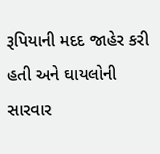રૂપિયાની મદદ જાહેર કરી હતી અને ઘાયલોની સારવાર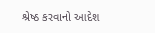શ્રેષ્ઠ કરવાનો આદેશ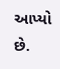આપ્યો છે.